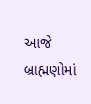આજે બ્રાહ્મણોમાં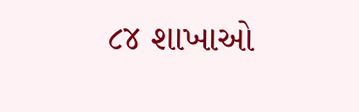૮૪ શાખાઓ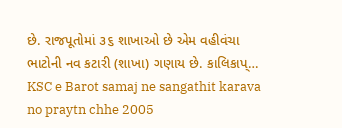છે. રાજપૂતોમાં ૩૬ શાખાઓ છે એમ વહીવંચા ભાટોની નવ કટારી (શાખા) ગણાય છે. કાલિકાપ્…
KSC e Barot samaj ne sangathit karava no praytn chhe 2005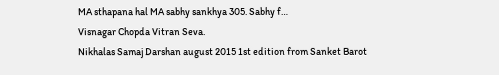MA sthapana hal MA sabhy sankhya 305. Sabhy f…
Visnagar Chopda Vitran Seva.
Nikhalas Samaj Darshan august 2015 1st edition from Sanket Barot